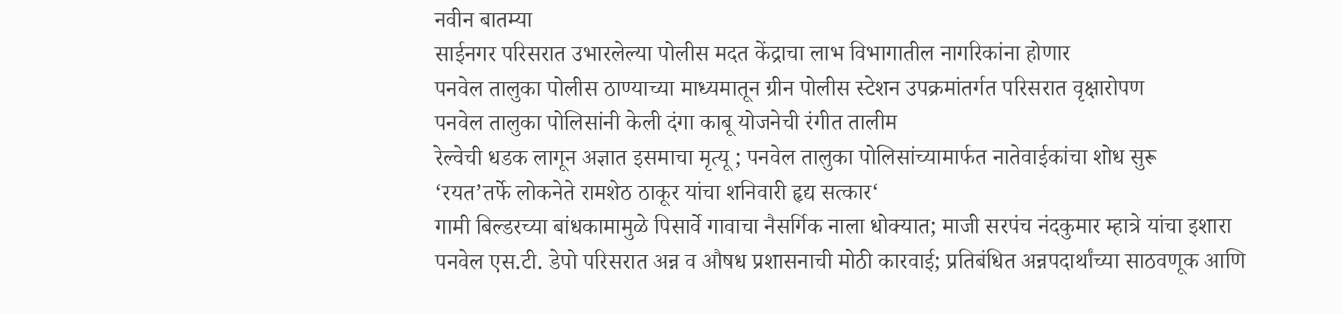नवीन बातम्या
साईनगर परिसरात उभारलेल्या पोलीस मदत केंद्राचा लाभ विभागातील नागरिकांना होणार
पनवेल तालुका पोलीस ठाण्याच्या माध्यमातून ग्रीन पोलीस स्टेशन उपक्रमांतर्गत परिसरात वृक्षारोपण
पनवेल तालुका पोलिसांनी केली दंगा काबू योजनेची रंगीत तालीम
रेल्वेची धडक लागून अज्ञात इसमाचा मृत्यू ; पनवेल तालुका पोलिसांच्यामार्फत नातेवाईकांचा शोध सुरू
‘रयत’तर्फे लोकनेते रामशेठ ठाकूर यांचा शनिवारी हृद्य सत्कार‘
गामी बिल्डरच्या बांधकामामुळे पिसार्वे गावाचा नैसर्गिक नाला धोक्यात; माजी सरपंच नंदकुमार म्हात्रे यांचा इशारा
पनवेल एस.टी. डेपो परिसरात अन्न व औषध प्रशासनाची मोठी कारवाई; प्रतिबंधित अन्नपदार्थांच्या साठवणूक आणि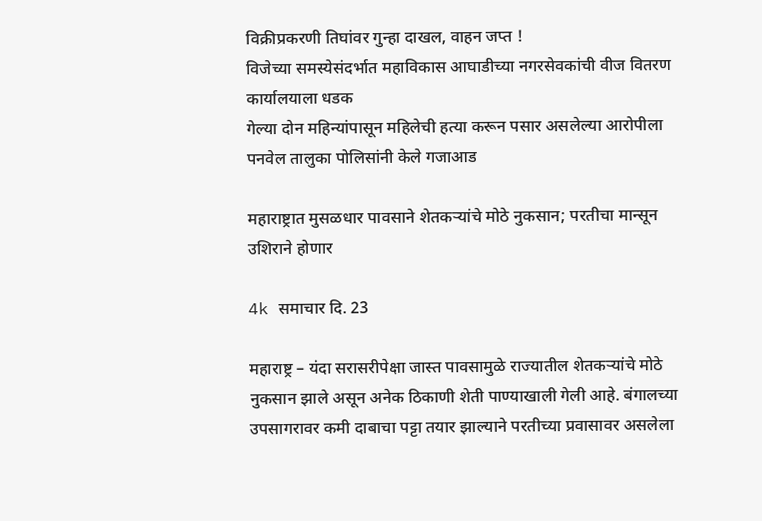विक्रीप्रकरणी तिघांवर गुन्हा दाखल, वाहन जप्त !
विजेच्या समस्येसंदर्भात महाविकास आघाडीच्या नगरसेवकांची वीज वितरण कार्यालयाला धडक
गेल्या दोन महिन्यांपासून महिलेची हत्या करून पसार असलेल्या आरोपीला पनवेल तालुका पोलिसांनी केले गजाआड

महाराष्ट्रात मुसळधार पावसाने शेतकऱ्यांचे मोठे नुकसान; परतीचा मान्सून उशिराने होणार

4k समाचार दि. 23

महाराष्ट्र – यंदा सरासरीपेक्षा जास्त पावसामुळे राज्यातील शेतकऱ्यांचे मोठे नुकसान झाले असून अनेक ठिकाणी शेती पाण्याखाली गेली आहे. बंगालच्या उपसागरावर कमी दाबाचा पट्टा तयार झाल्याने परतीच्या प्रवासावर असलेला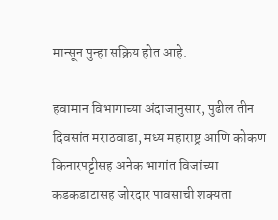मान्सून पुन्हा सक्रिय होत आहे.

हवामान विभागाच्या अंदाजानुसार, पुढील तीन दिवसांत मराठवाडा, मध्य महाराष्ट्र आणि कोकण किनारपट्टीसह अनेक भागांत विजांच्या कडकडाटासह जोरदार पावसाची शक्यता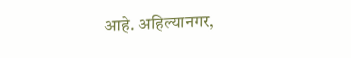आहे. अहिल्यानगर,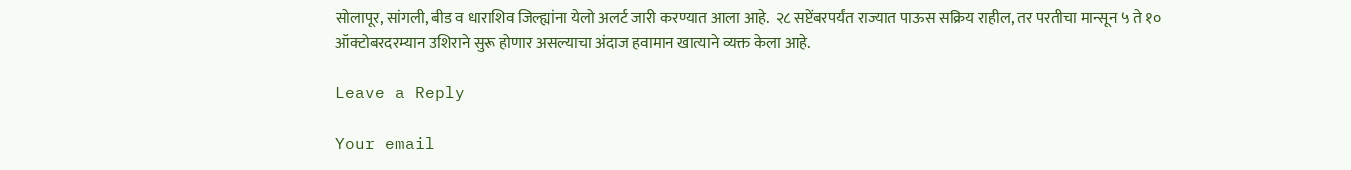सोलापूर, सांगली, बीड व धाराशिव जिल्ह्यांना येलो अलर्ट जारी करण्यात आला आहे.  २८ सप्टेंबरपर्यंत राज्यात पाऊस सक्रिय राहील, तर परतीचा मान्सून ५ ते १० ऑक्टोबरदरम्यान उशिराने सुरू होणार असल्याचा अंदाज हवामान खात्याने व्यक्त केला आहे.

Leave a Reply

Your email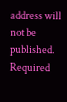address will not be published. Required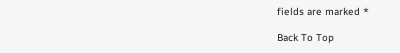fields are marked *

Back To Top